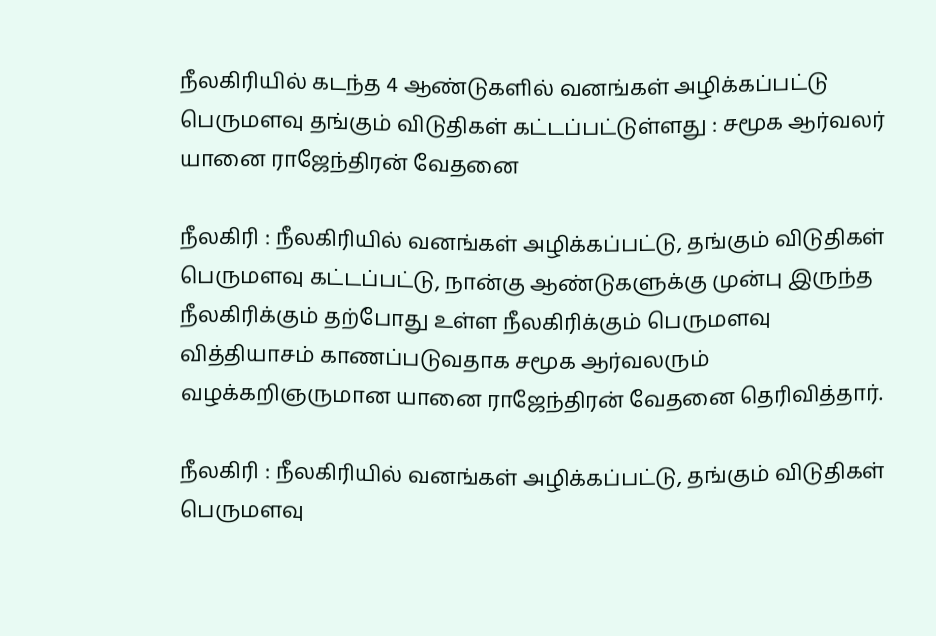நீலகிரியில் கடந்த 4 ஆண்டுகளில் வனங்கள் அழிக்கப்பட்டு பெருமளவு தங்கும் விடுதிகள் கட்டப்பட்டுள்ளது : சமூக ஆர்வலர் யானை ராஜேந்திரன் வேதனை

நீலகிரி : நீலகிரியில் வனங்கள் அழிக்கப்பட்டு, தங்கும் விடுதிகள் பெருமளவு கட்டப்பட்டு, நான்கு ஆண்டுகளுக்கு முன்பு இருந்த நீலகிரிக்கும் தற்போது உள்ள நீலகிரிக்கும் பெருமளவு வித்தியாசம் காணப்படுவதாக சமூக ஆர்வலரும் வழக்கறிஞருமான யானை ராஜேந்திரன் வேதனை தெரிவித்தார்.

நீலகிரி : நீலகிரியில் வனங்கள் அழிக்கப்பட்டு, தங்கும் விடுதிகள் பெருமளவு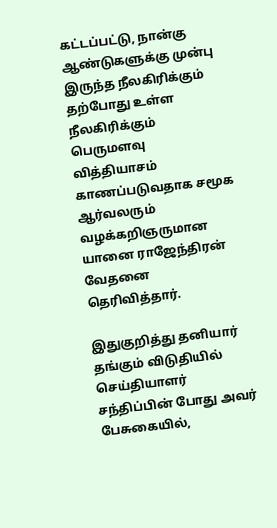கட்டப்பட்டு, நான்கு ஆண்டுகளுக்கு முன்பு இருந்த நீலகிரிக்கும் தற்போது உள்ள நீலகிரிக்கும் பெருமளவு வித்தியாசம் காணப்படுவதாக சமூக ஆர்வலரும் வழக்கறிஞருமான யானை ராஜேந்திரன் வேதனை தெரிவித்தார்.

இதுகுறித்து தனியார் தங்கும் விடுதியில் செய்தியாளர் சந்திப்பின் போது அவர் பேசுகையில்,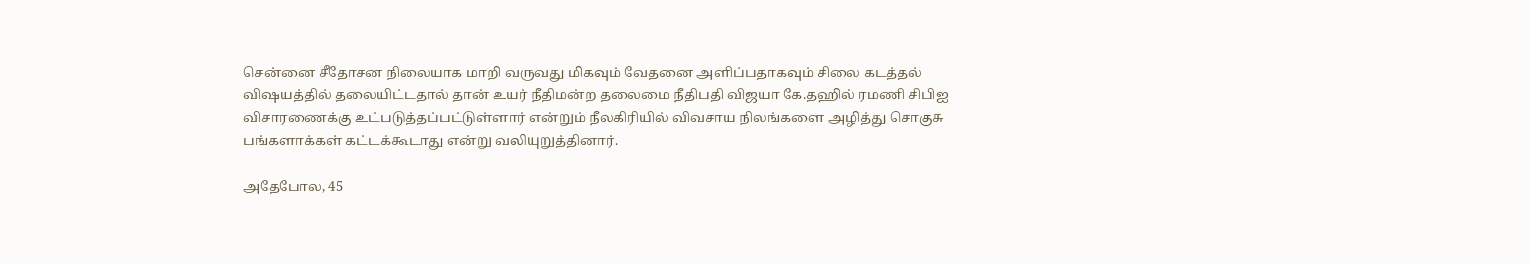சென்னை சீதோசன நிலையாக மாறி வருவது மிகவும் வேதனை அளிப்பதாகவும் சிலை கடத்தல் விஷயத்தில் தலையிட்டதால் தான் உயர் நீதிமன்ற தலைமை நீதிபதி விஜயா கே.தஹில் ரமணி சிபிஐ விசாரணைக்கு உட்படுத்தப்பட்டுள்ளார் என்றும் நீலகிரியில் விவசாய நிலங்களை அழித்து சொகுசு பங்களாக்கள் கட்டக்கூடாது என்று வலியுறுத்தினார்.

அதேபோல, 45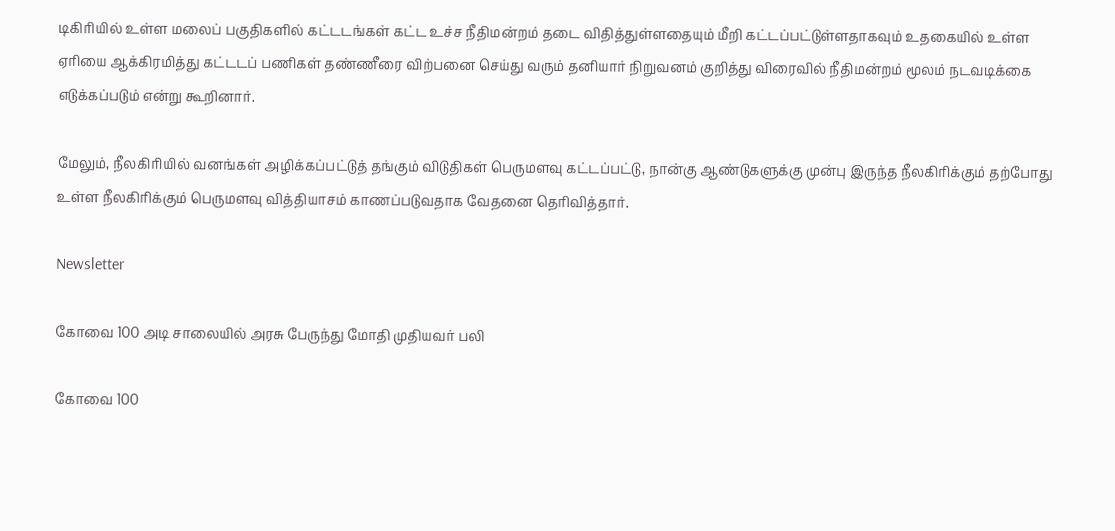டிகிரியில் உள்ள மலைப் பகுதிகளில் கட்டடங்கள் கட்ட உச்ச நீதிமன்றம் தடை விதித்துள்ளதையும் மீறி கட்டப்பட்டுள்ளதாகவும் உதகையில் உள்ள ஏரியை ஆக்கிரமித்து கட்டடப் பணிகள் தண்ணீரை விற்பனை செய்து வரும் தனியார் நிறுவனம் குறித்து விரைவில் நீதிமன்றம் மூலம் நடவடிக்கை எடுக்கப்படும் என்று கூறினார்.

மேலும், நீலகிரியில் வனங்கள் அழிக்கப்பட்டுத் தங்கும் விடுதிகள் பெருமளவு கட்டப்பட்டு, நான்கு ஆண்டுகளுக்கு முன்பு இருந்த நீலகிரிக்கும் தற்போது உள்ள நீலகிரிக்கும் பெருமளவு வித்தியாசம் காணப்படுவதாக வேதனை தெரிவித்தார்.

Newsletter

கோவை 100 அடி சாலையில் அரசு பேருந்து மோதி முதியவர் பலி

கோவை 100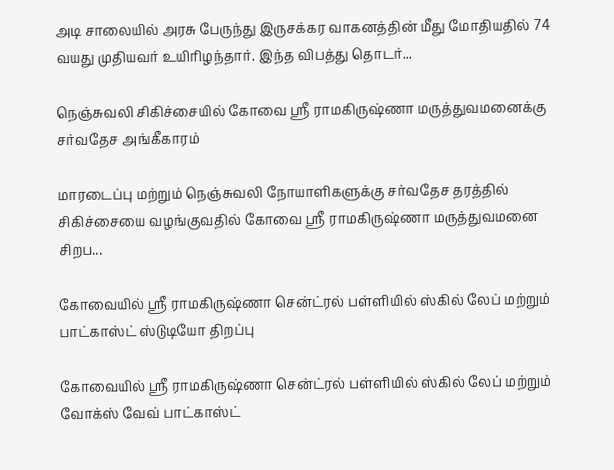அடி சாலையில் அரசு பேருந்து இருசக்கர வாகனத்தின் மீது மோதியதில் 74 வயது முதியவர் உயிரிழந்தார். இந்த விபத்து தொடர்...

நெஞ்சுவலி சிகிச்சையில் கோவை ஸ்ரீ ராமகிருஷ்ணா மருத்துவமனைக்கு சர்வதேச அங்கீகாரம்

மாரடைப்பு மற்றும் நெஞ்சுவலி நோயாளிகளுக்கு சர்வதேச தரத்தில் சிகிச்சையை வழங்குவதில் கோவை ஸ்ரீ ராமகிருஷ்ணா மருத்துவமனை சிறப...

கோவையில் ஸ்ரீ ராமகிருஷ்ணா சென்ட்ரல் பள்ளியில் ஸ்கில் லேப் மற்றும் பாட்காஸ்ட் ஸ்டுடியோ திறப்பு

கோவையில் ஸ்ரீ ராமகிருஷ்ணா சென்ட்ரல் பள்ளியில் ஸ்கில் லேப் மற்றும் வோக்ஸ் வேவ் பாட்காஸ்ட்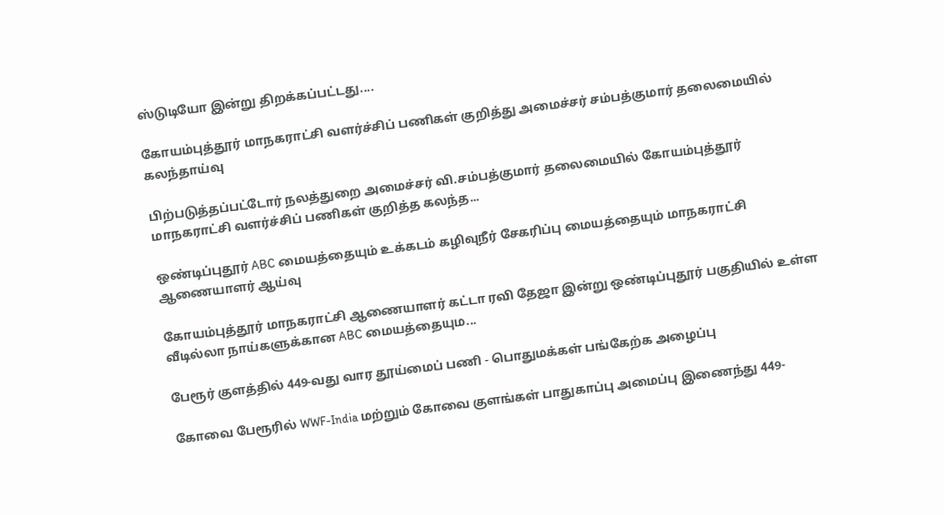ஸ்டுடியோ இன்று திறக்கப்பட்டது....

கோயம்புத்தூர் மாநகராட்சி வளர்ச்சிப் பணிகள் குறித்து அமைச்சர் சம்பத்குமார் தலைமையில் கலந்தாய்வு

பிற்படுத்தப்பட்டோர் நலத்துறை அமைச்சர் வி.சம்பத்குமார் தலைமையில் கோயம்புத்தூர் மாநகராட்சி வளர்ச்சிப் பணிகள் குறித்த கலந்த...

ஒண்டிப்புதூர் ABC மையத்தையும் உக்கடம் கழிவுநீர் சேகரிப்பு மையத்தையும் மாநகராட்சி ஆணையாளர் ஆய்வு

கோயம்புத்தூர் மாநகராட்சி ஆணையாளர் கட்டா ரவி தேஜா இன்று ஒண்டிப்புதூர் பகுதியில் உள்ள வீடில்லா நாய்களுக்கான ABC மையத்தையும...

பேரூர் குளத்தில் 449-வது வார தூய்மைப் பணி - பொதுமக்கள் பங்கேற்க அழைப்பு

கோவை பேரூரில் WWF-India மற்றும் கோவை குளங்கள் பாதுகாப்பு அமைப்பு இணைந்து 449-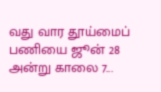வது வார தூய்மைப் பணியை ஜூன் 28 அன்று காலை 7...